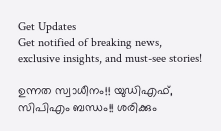Get Updates
Get notified of breaking news, exclusive insights, and must-see stories!

ഉന്നത സ്വാധീനം!! യുഡിഎഫ്, സിപിഎം ബന്ധം!! ശരിക്കും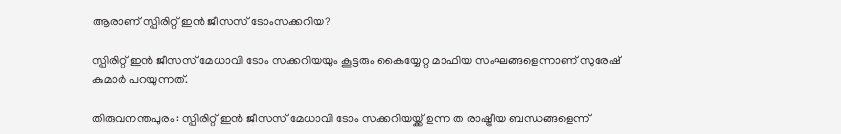ആരാണ് സ്പിരിറ്റ് ഇന്‍ ജീസസ് ടോംസക്കറിയ?

സ്പിരിറ്റ് ഇന്‍ ജീസസ് മേധാവി ടോം സക്കറിയയും കൂട്ടരും കൈയ്യേറ്റ മാഫിയ സംഘങ്ങളെന്നാണ് സുരേഷ് കുമാര്‍ പറയുന്നത്.

തിരുവനന്തപുരം: സ്പിരിറ്റ് ഇന്‍ ജീസസ് മേധാവി ടോം സക്കറിയയ്ക്ക് ഉന്ന ത രാഷ്ട്രീയ ബന്ധങ്ങളെന്ന്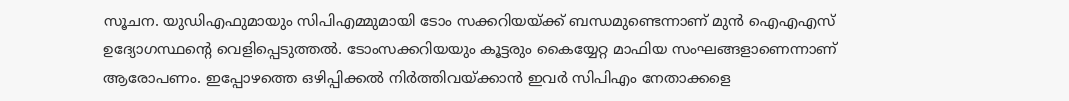സൂചന. യുഡിഎഫുമായും സിപിഎമ്മുമായി ടോം സക്കറിയയ്ക്ക് ബന്ധമുണ്ടെന്നാണ് മുന്‍ ഐഎഎസ് ഉദ്യോഗസ്ഥന്‍റെ വെളിപ്പെടുത്തല്‍. ടോംസക്കറിയയും കൂട്ടരും കൈയ്യേറ്റ മാഫിയ സംഘങ്ങളാണെന്നാണ് ആരോപണം. ഇപ്പോഴത്തെ ഒഴിപ്പിക്കല്‍ നിര്‍ത്തിവയ്ക്കാന്‍ ഇവര്‍ സിപിഎം നേതാക്കളെ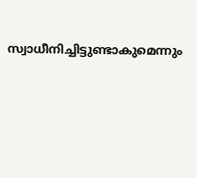സ്വാധീനിച്ചിട്ടുണ്ടാകുമെന്നും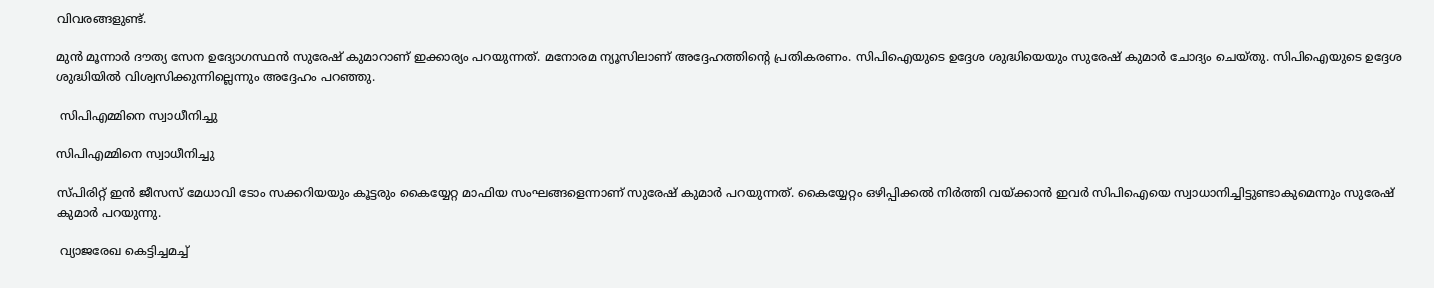വിവരങ്ങളുണ്ട്.

മുന്‍ മൂന്നാര്‍ ദൗത്യ സേന ഉദ്യോഗസ്ഥന്‍ സുരേഷ് കുമാറാണ് ഇക്കാര്യം പറയുന്നത്. മനോരമ ന്യൂസിലാണ് അദ്ദേഹത്തിന്‍റെ പ്രതികരണം. സിപിഐയുടെ ഉദ്ദേശ ശുദ്ധിയെയും സുരേഷ് കുമാര്‍ ചോദ്യം ചെയ്തു. സിപിഐയുടെ ഉദ്ദേശ ശുദ്ധിയില്‍ വിശ്വസിക്കുന്നില്ലെന്നും അദ്ദേഹം പറഞ്ഞു.

 സിപിഎമ്മിനെ സ്വാധീനിച്ചു

സിപിഎമ്മിനെ സ്വാധീനിച്ചു

സ്പിരിറ്റ് ഇന്‍ ജീസസ് മേധാവി ടോം സക്കറിയയും കൂട്ടരും കൈയ്യേറ്റ മാഫിയ സംഘങ്ങളെന്നാണ് സുരേഷ് കുമാര്‍ പറയുന്നത്. കൈയ്യേറ്റം ഒഴിപ്പിക്കല്‍ നിര്‍ത്തി വയ്ക്കാന്‍ ഇവര്‍ സിപിഐയെ സ്വാധാനിച്ചിട്ടുണ്ടാകുമെന്നും സുരേഷ് കുമാര്‍ പറയുന്നു.

 വ്യാജരേഖ കെട്ടിച്ചമച്ച്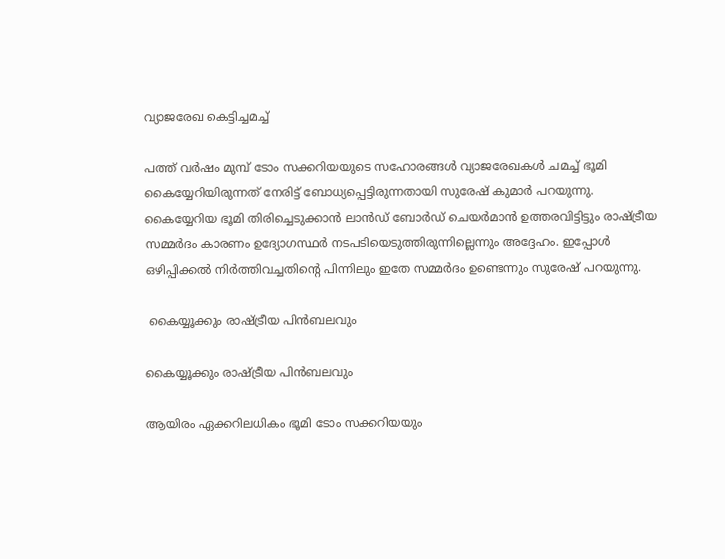വ്യാജരേഖ കെട്ടിച്ചമച്ച്

പത്ത് വര്‍ഷം മുമ്പ് ടോം സക്കറിയയുടെ സഹോരങ്ങള്‍ വ്യാജരേഖകള്‍ ചമച്ച് ഭൂമി കൈയ്യേറിയിരുന്നത് നേരിട്ട് ബോധ്യപ്പെട്ടിരുന്നതായി സുരേഷ് കുമാര്‍ പറയുന്നു. കൈയ്യേറിയ ഭൂമി തിരിച്ചെടുക്കാന്‍ ലാന്‍ഡ് ബോര്‍ഡ് ചെയര്‍മാന്‍ ഉത്തരവിട്ടിട്ടും രാഷ്ട്രീയ സമ്മര്‍ദം കാരണം ഉദ്യോഗസ്ഥര്‍ നടപടിയെടുത്തിരുന്നില്ലെന്നും അദ്ദേഹം. ഇപ്പോള്‍ ഒഴിപ്പിക്കല്‍ നിര്‍ത്തിവച്ചതിന്റെ പിന്നിലും ഇതേ സമ്മര്‍ദം ഉണ്ടെന്നും സുരേഷ് പറയുന്നു.

 കൈയ്യൂക്കും രാഷ്ട്രീയ പിന്‍ബലവും

കൈയ്യൂക്കും രാഷ്ട്രീയ പിന്‍ബലവും

ആയിരം ഏക്കറിലധികം ഭൂമി ടോം സക്കറിയയും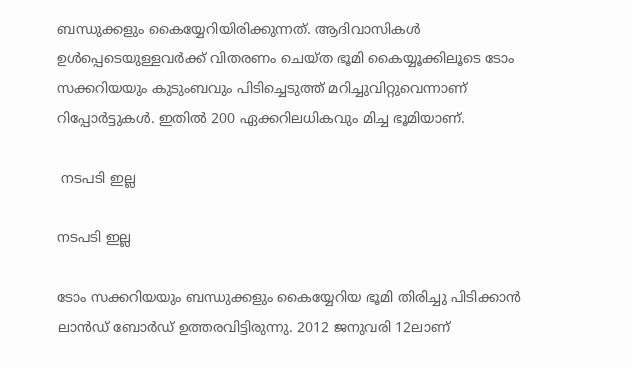ബന്ധുക്കളും കൈയ്യേറിയിരിക്കുന്നത്. ആദിവാസികള്‍ ഉള്‍പ്പെടെയുള്ളവര്‍ക്ക് വിതരണം ചെയ്ത ഭൂമി കൈയ്യൂക്കിലൂടെ ടോം സക്കറിയയും കുടുംബവും പിടിച്ചെടുത്ത് മറിച്ചുവിറ്റുവെന്നാണ് റിപ്പോര്‍ട്ടുകള്‍. ഇതില്‍ 200 ഏക്കറിലധികവും മിച്ച ഭൂമിയാണ്.

 നടപടി ഇല്ല

നടപടി ഇല്ല

ടോം സക്കറിയയും ബന്ധുക്കളും കൈയ്യേറിയ ഭൂമി തിരിച്ചു പിടിക്കാന്‍ ലാന്‍ഡ് ബോര്‍ഡ് ഉത്തരവിട്ടിരുന്നു. 2012 ജനുവരി 12ലാണ്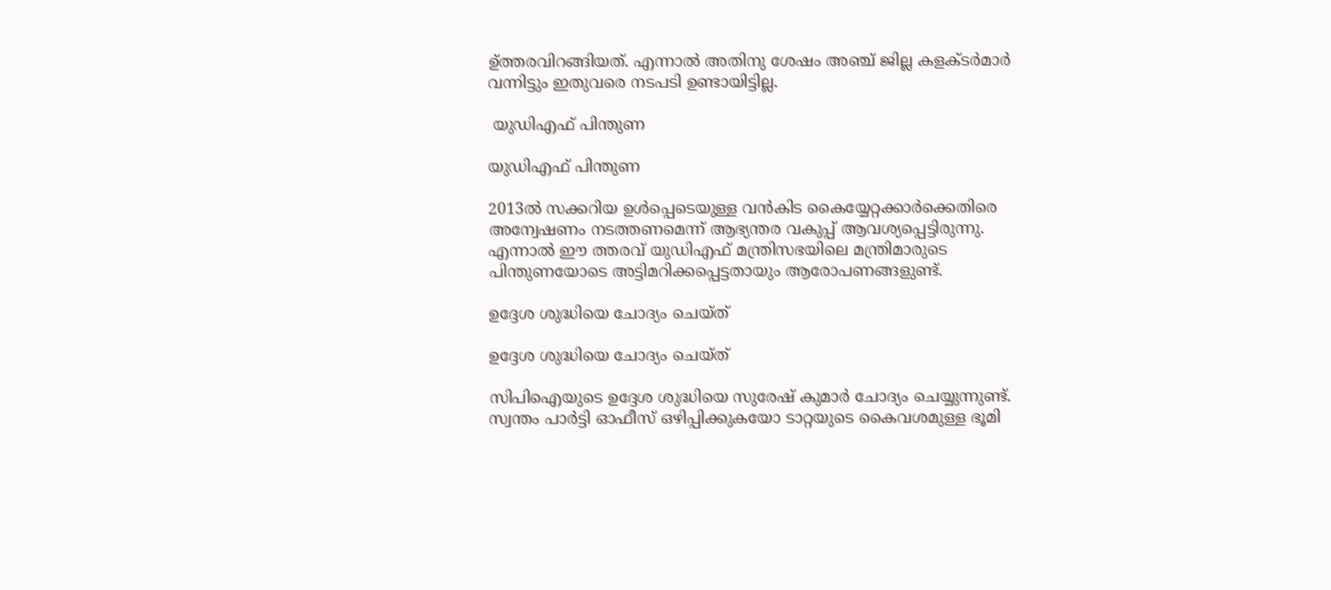ഉ്ത്തരവിറങ്ങിയത്. എന്നാല്‍ അതിനു ശേഷം അഞ്ച് ജില്ല കളക്ടര്‍മാര്‍ വന്നിട്ടും ഇതുവരെ നടപടി ഉണ്ടായിട്ടില്ല.

 യുഡിഎഫ് പിന്തുണ

യുഡിഎഫ് പിന്തുണ

2013ല്‍ സക്കറിയ ഉള്‍പ്പെടെയുള്ള വന്‍കിട കൈയ്യേറ്റക്കാര്‍ക്കെതിരെ അന്വേഷണം നടത്തണമെന്ന് ആഭ്യന്തര വകുപ്പ് ആവശ്യപ്പെട്ടിരുന്നു. എന്നാല്‍ ഈ ത്തരവ് യുഡിഎഫ് മന്ത്രിസഭയിലെ മന്ത്രിമാരുടെ പിന്തുണയോടെ അട്ടിമറിക്കപ്പെട്ടതായും ആരോപണങ്ങളുണ്ട്.

ഉദ്ദേശ ശുദ്ധിയെ ചോദ്യം ചെയ്ത്

ഉദ്ദേശ ശുദ്ധിയെ ചോദ്യം ചെയ്ത്

സിപിഐയുടെ ഉദ്ദേശ ശുദ്ധിയെ സുരേഷ് കുമാര്‍ ചോദ്യം ചെയ്യുന്നുണ്ട്. സ്വന്തം പാര്‍ട്ടി ഓഫീസ് ഒഴിപ്പിക്കുകയോ ടാറ്റയുടെ കൈവശമുള്ള ഭൂമി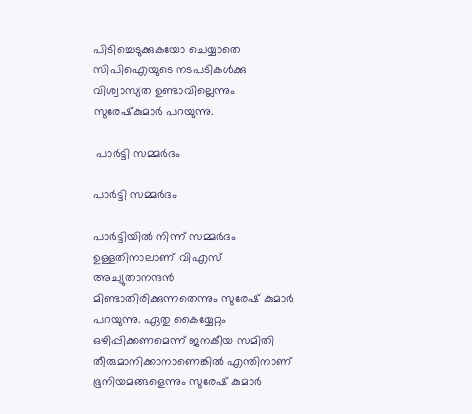പിടിച്ചെടുക്കുകയോ ചെയ്യാതെ സിപിഐയുടെ നടപടികള്‍ക്കു വിശ്വാസ്യത ഉണ്ടാവില്ലെന്നും സുരേഷ്‌കുമാര്‍ പറയുന്നു.

 പാര്‍ട്ടി സമ്മര്‍ദം

പാര്‍ട്ടി സമ്മര്‍ദം

പാര്‍ട്ടിയില്‍ നിന്ന് സമ്മര്‍ദം ഉള്ളതിനാലാണ് വിഎസ് അച്യുതാനന്ദന്‍ മിണ്ടാതിരിക്കുന്നതെന്നും സുരേഷ് കുമാര്‍ പറയുന്നു. ഏതു കൈയ്യേറ്റം ഒഴിപ്പിക്കണമെന്ന് ജനകീയ സമിതി തീരുമാനിക്കാനാണെങ്കില്‍ എന്തിനാണ് ഭൂനിയമങ്ങളെന്നും സുരേഷ് കുമാര്‍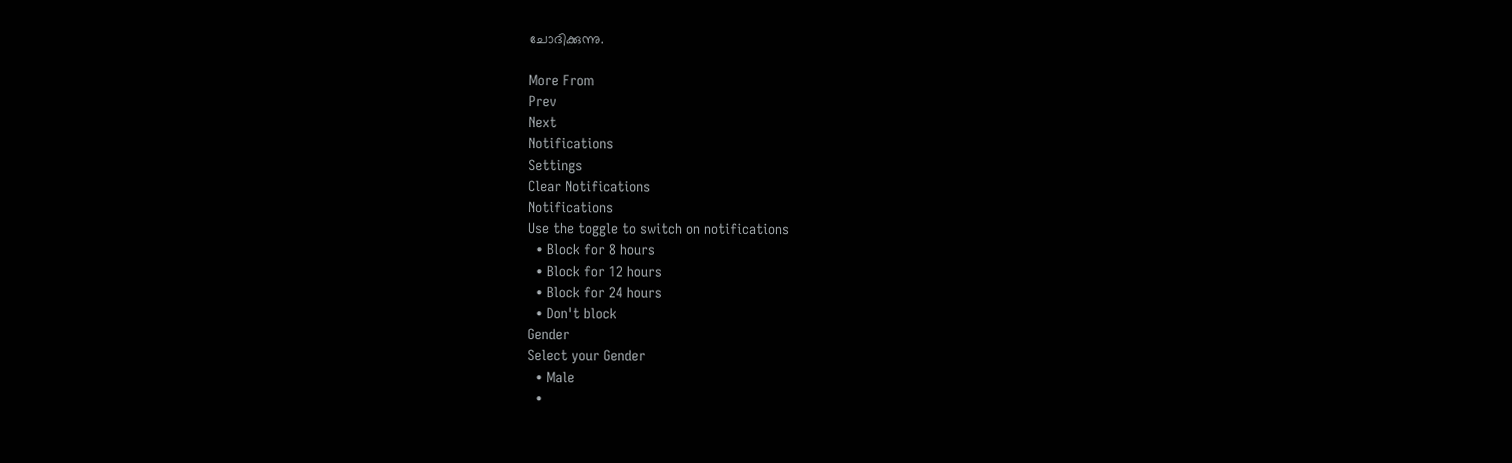ചോദിക്കുന്നു.

More From
Prev
Next
Notifications
Settings
Clear Notifications
Notifications
Use the toggle to switch on notifications
  • Block for 8 hours
  • Block for 12 hours
  • Block for 24 hours
  • Don't block
Gender
Select your Gender
  • Male
  •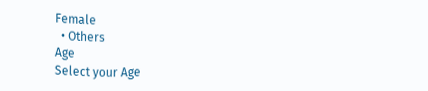Female
  • Others
Age
Select your Age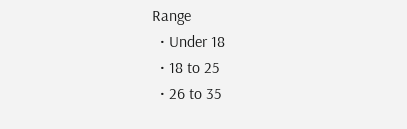Range
  • Under 18
  • 18 to 25
  • 26 to 35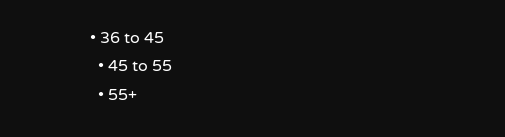• 36 to 45
  • 45 to 55
  • 55+